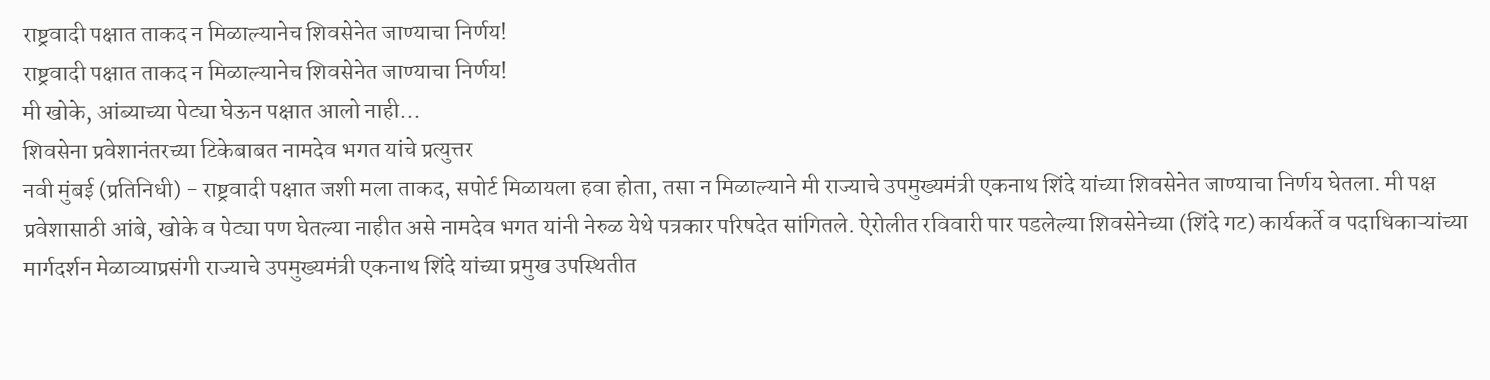राष्ट्रवादी पक्षात ताकद न मिळाल्यानेच शिवसेनेत जाण्याचा निर्णय!
राष्ट्रवादी पक्षात ताकद न मिळाल्यानेच शिवसेनेत जाण्याचा निर्णय!
मी खोके, आंब्याच्या पेट्या घेऊन पक्षात आलो नाही...
शिवसेना प्रवेशानंतरच्या टिकेबाबत नामदेव भगत यांचे प्रत्युत्तर
नवी मुंबई (प्रतिनिधी) - राष्ट्रवादी पक्षात जशी मला ताकद, सपोर्ट मिळायला हवा होता, तसा न मिळाल्याने मी राज्याचे उपमुख्यमंत्री एकनाथ शिंदे यांच्या शिवसेनेत जाण्याचा निर्णय घेतला. मी पक्ष प्रवेशासाठी आंबे, खोके व पेट्या पण घेतल्या नाहीत असे नामदेव भगत यांनी नेरुळ येथे पत्रकार परिषदेत सांगितले. ऐरोलीत रविवारी पार पडलेल्या शिवसेनेच्या (शिंदे गट) कार्यकर्ते व पदाधिकाऱ्यांच्या मार्गदर्शन मेळाव्याप्रसंगी राज्याचे उपमुख्यमंत्री एकनाथ शिंदे यांच्या प्रमुख उपस्थितीत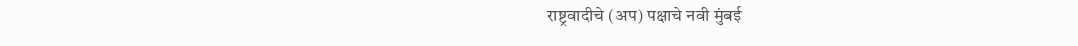राष्ट्रवादीचे (अप) पक्षाचे नवी मुंबई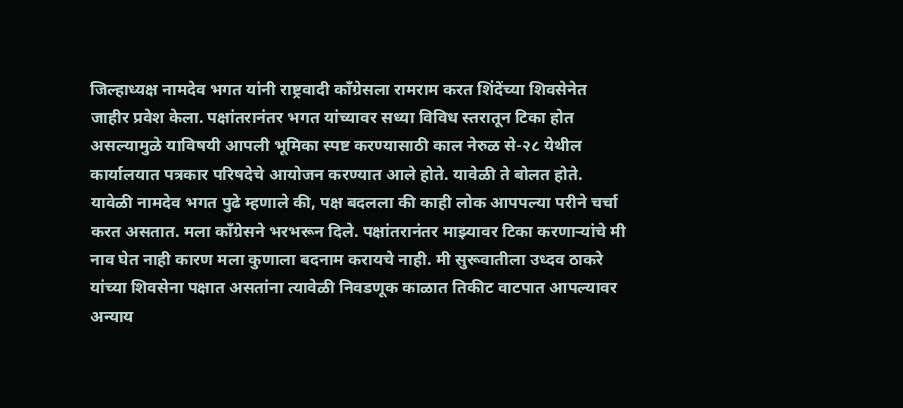जिल्हाध्यक्ष नामदेव भगत यांनी राष्ट्रवादी काँग्रेसला रामराम करत शिंदेंच्या शिवसेनेत जाहीर प्रवेश केला. पक्षांतरानंतर भगत यांच्यावर सध्या विविध स्तरातून टिका होत असल्यामुळे याविषयी आपली भूमिका स्पष्ट करण्यासाठी काल नेरुळ से-२८ येथील कार्यालयात पत्रकार परिषदेचे आयोजन करण्यात आले होते. यावेळी ते बोलत होते.
यावेळी नामदेव भगत पुढे म्हणाले की, पक्ष बदलला की काही लोक आपपल्या परीने चर्चा करत असतात. मला काँग्रेसने भरभरून दिले. पक्षांतरानंतर माझ्यावर टिका करणाऱ्यांचे मी नाव घेत नाही कारण मला कुणाला बदनाम करायचे नाही. मी सुरूवातीला उध्दव ठाकरे यांच्या शिवसेना पक्षात असतांना त्यावेळी निवडणूक काळात तिकीट वाटपात आपल्यावर अन्याय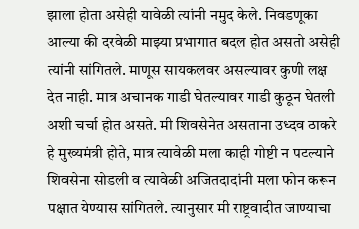झाला होता असेही यावेळी त्यांनी नमुद केले. निवडणूका आल्या की दरवेळी माझ्या प्रभागात बदल होत असतो असेही त्यांनी सांगितले. माणूस सायकलवर असल्यावर कुणी लक्ष देत नाही. मात्र अचानक गाडी घेतल्यावर गाडी कुठून घेतली अशी चर्चा होत असते. मी शिवसेनेत असताना उध्दव ठाकरे हे मुख्यमंत्री होते, मात्र त्यावेळी मला काही गोष्टी न पटल्याने शिवसेना सोडली व त्यावेळी अजितदादांनी मला फोन करून पक्षात येण्यास सांगितले. त्यानुसार मी राष्ट्रवादीत जाण्याचा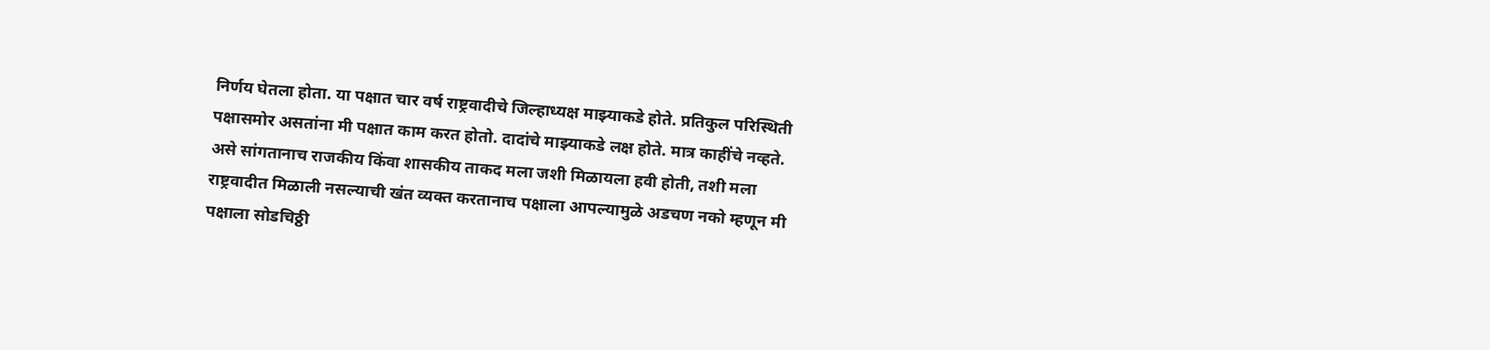निर्णय घेतला होता. या पक्षात चार वर्ष राष्ट्रवादीचे जिल्हाध्यक्ष माझ्याकडे होते. प्रतिकुल परिस्थिती पक्षासमोर असतांना मी पक्षात काम करत होतो. दादांचे माझ्याकडे लक्ष होते. मात्र काहींचे नव्हते. असे सांगतानाच राजकीय किंवा शासकीय ताकद मला जशी मिळायला हवी होती, तशी मला राष्ट्रवादीत मिळाली नसल्याची खंत व्यक्त करतानाच पक्षाला आपल्यामुळे अडचण नको म्हणून मी पक्षाला सोडचिठ्ठी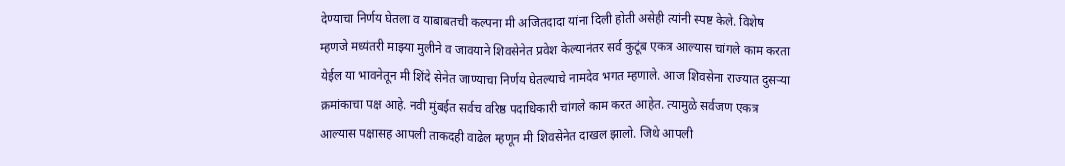देण्याचा निर्णय घेतला व याबाबतची कल्पना मी अजितदादा यांना दिली होती असेही त्यांनी स्पष्ट केले. विशेष म्हणजे मध्यंतरी माझ्या मुलीने व जावयाने शिवसेनेत प्रवेश केल्यानंतर सर्व कुटूंब एकत्र आल्यास चांगले काम करता येईल या भावनेतून मी शिंदे सेनेत जाण्याचा निर्णय घेतल्याचे नामदेव भगत म्हणाले. आज शिवसेना राज्यात दुसऱ्या क्रमांकाचा पक्ष आहे. नवी मुंबईत सर्वच वरिष्ठ पदाधिकारी चांगले काम करत आहेत. त्यामुळे सर्वजण एकत्र आल्यास पक्षासह आपली ताकदही वाढेल म्हणून मी शिवसेनेत दाखल झालो. जिथे आपली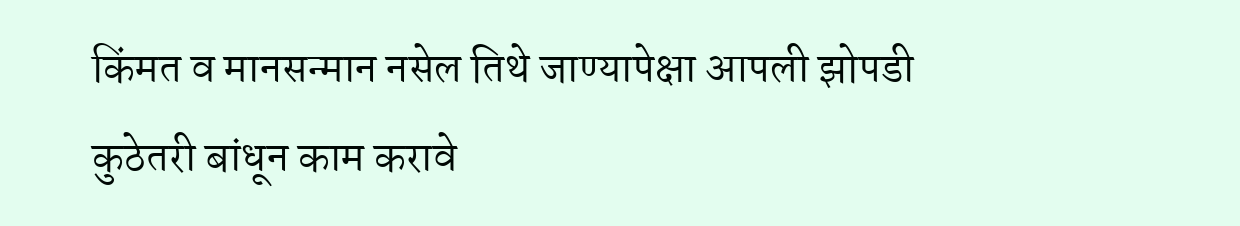किंमत व मानसन्मान नसेल तिथे जाण्यापेक्षा आपली झोपडी कुठेतरी बांधून काम करावे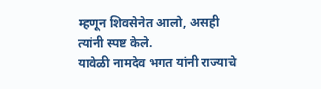म्हणून शिवसेनेत आलो, असही त्यांनी स्पष्ट केले.
यावेळी नामदेव भगत यांनी राज्याचे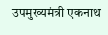उपमुख्यमंत्री एकनाथ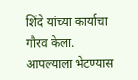शिंदे यांच्या कार्याचा गौरव केला. आपल्याला भेटण्यास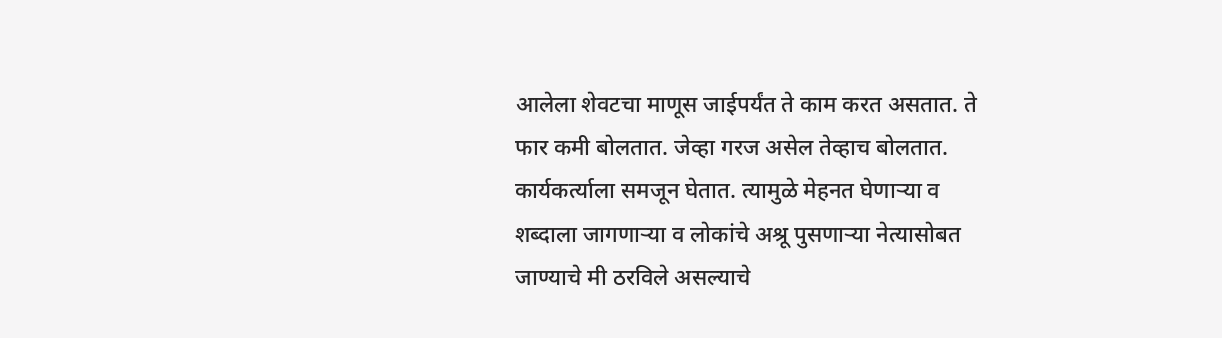आलेला शेवटचा माणूस जाईपर्यंत ते काम करत असतात. ते फार कमी बोलतात. जेव्हा गरज असेल तेव्हाच बोलतात. कार्यकर्त्याला समजून घेतात. त्यामुळे मेहनत घेणाऱ्या व शब्दाला जागणाऱ्या व लोकांचे अश्रू पुसणाऱ्या नेत्यासोबत जाण्याचे मी ठरविले असल्याचे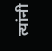त्यांनी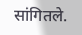सांगितले.